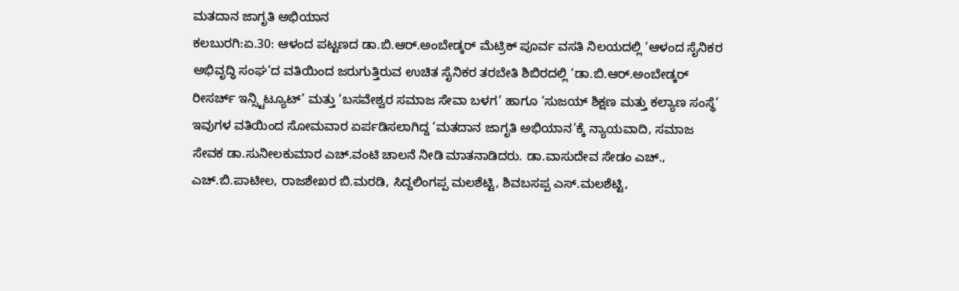ಮತದಾನ ಜಾಗೃತಿ ಅಭಿಯಾನ
ಕಲಬುರಗಿ:ಏ.30: ಆಳಂದ ಪಟ್ಟಣದ ಡಾ.ಬಿ.ಆರ್.ಅಂಬೇಡ್ಕರ್ ಮೆಟ್ರಿಕ್ ಪೂರ್ವ ವಸತಿ ನಿಲಯದಲ್ಲಿ ‘ಆಳಂದ ಸೈನಿಕರ ಅಭಿವೃದ್ಧಿ ಸಂಘ’ದ ವತಿಯಿಂದ ಜರುಗುತ್ತಿರುವ ಉಚಿತ ಸೈನಿಕರ ತರಬೇತಿ ಶಿಬಿರದಲ್ಲಿ ‘ಡಾ.ಬಿ.ಆರ್.ಅಂಬೇಡ್ಕರ್ ರೀಸರ್ಚ್ ಇನ್ಸ್ಟಿಟ್ಯೂಟ್’ ಮತ್ತು ‘ಬಸವೇಶ್ವರ ಸಮಾಜ ಸೇವಾ ಬಳಗ’ ಹಾಗೂ ‘ಸುಜಯ್ ಶಿಕ್ಷಣ ಮತ್ತು ಕಲ್ಯಾಣ ಸಂಸ್ಥೆ’ ಇವುಗಳ ವತಿಯಿಂದ ಸೋಮವಾರ ಏರ್ಪಡಿಸಲಾಗಿದ್ದ ‘ಮತದಾನ ಜಾಗೃತಿ ಅಭಿಯಾನ’ಕ್ಕೆ ನ್ಯಾಯವಾದಿ, ಸಮಾಜ ಸೇವಕ ಡಾ.ಸುನೀಲಕುಮಾರ ಎಚ್.ವಂಟಿ ಚಾಲನೆ ನೀಡಿ ಮಾತನಾಡಿದರು. ಡಾ.ವಾಸುದೇವ ಸೇಡಂ ಎಚ್., ಎಚ್.ಬಿ.ಪಾಟೀಲ, ರಾಜಶೇಖರ ಬಿ.ಮರಡಿ, ಸಿದ್ದಲಿಂಗಪ್ಪ ಮಲಶೆಟ್ಟಿ, ಶಿವಬಸಪ್ಪ ಎಸ್.ಮಲಶೆಟ್ಟಿ,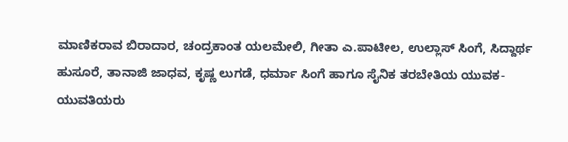ಮಾಣಿಕರಾವ ಬಿರಾದಾರ, ಚಂದ್ರಕಾಂತ ಯಲಮೇಲಿ, ಗೀತಾ ಎ.ಪಾಟೀಲ, ಉಲ್ಲಾಸ್ ಸಿಂಗೆ, ಸಿದ್ದಾರ್ಥ ಹುಸೂರೆ, ತಾನಾಜಿ ಜಾಧವ, ಕೃಷ್ಣ ಲುಗಡೆ, ಧರ್ಮಾ ಸಿಂಗೆ ಹಾಗೂ ಸೈನಿಕ ತರಬೇತಿಯ ಯುವಕ-ಯುವತಿಯರು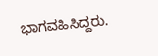ಭಾಗವಹಿಸಿದ್ದರು.